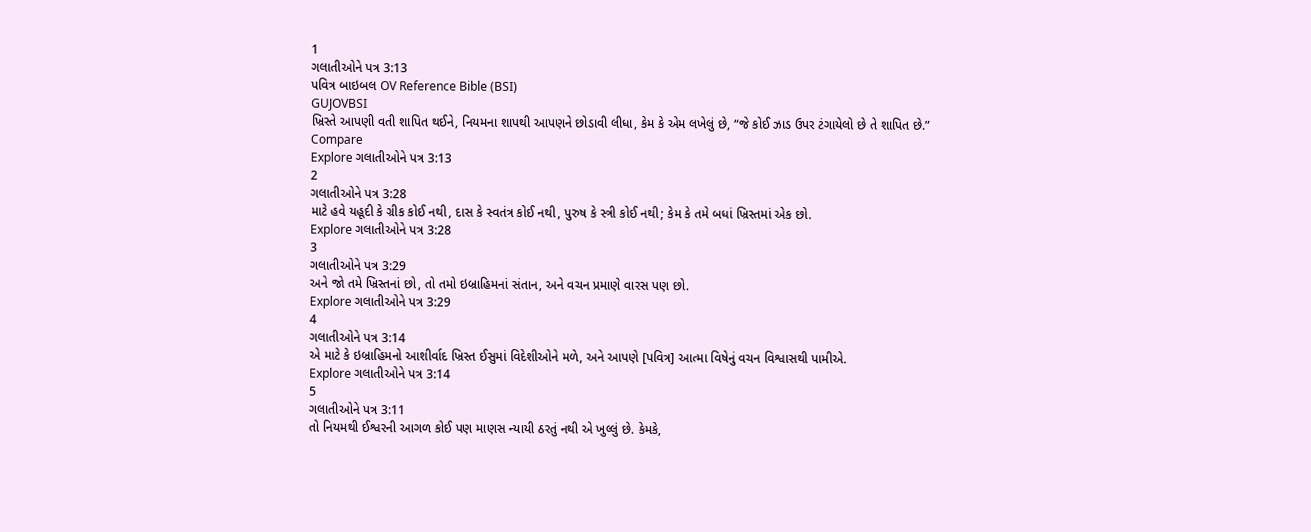1
ગલાતીઓને પત્ર 3:13
પવિત્ર બાઇબલ OV Reference Bible (BSI)
GUJOVBSI
ખ્રિસ્તે આપણી વતી શાપિત થઈને, નિયમના શાપથી આપણને છોડાવી લીધા, કેમ કે એમ લખેલું છે, “જે કોઈ ઝાડ ઉપર ટંગાયેલો છે તે શાપિત છે.”
Compare
Explore ગલાતીઓને પત્ર 3:13
2
ગલાતીઓને પત્ર 3:28
માટે હવે યહૂદી કે ગ્રીક કોઈ નથી, દાસ કે સ્વતંત્ર કોઈ નથી, પુરુષ કે સ્ત્રી કોઈ નથી; કેમ કે તમે બધાં ખ્રિસ્તમાં એક છો.
Explore ગલાતીઓને પત્ર 3:28
3
ગલાતીઓને પત્ર 3:29
અને જો તમે ખ્રિસ્તનાં છો, તો તમો ઇબ્રાહિમનાં સંતાન, અને વચન પ્રમાણે વારસ પણ છો.
Explore ગલાતીઓને પત્ર 3:29
4
ગલાતીઓને પત્ર 3:14
એ માટે કે ઇબ્રાહિમનો આશીર્વાદ ખ્રિસ્ત ઈસુમાં વિદેશીઓને મળે, અને આપણે [પવિત્ર] આત્મા વિષેનું વચન વિશ્વાસથી પામીએ.
Explore ગલાતીઓને પત્ર 3:14
5
ગલાતીઓને પત્ર 3:11
તો નિયમથી ઈશ્વરની આગળ કોઈ પણ માણસ ન્યાયી ઠરતું નથી એ ખુલ્લું છે. કેમકે,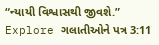“ન્યાયી વિશ્વાસથી જીવશે.”
Explore ગલાતીઓને પત્ર 3:11